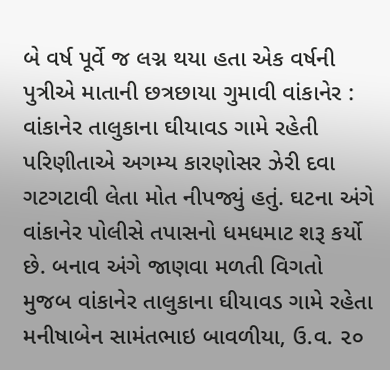બે વર્ષ પૂર્વે જ લગ્ન થયા હતા એક વર્ષની પુત્રીએ માતાની છત્રછાયા ગુમાવી વાંકાનેર : વાંકાનેર તાલુકાના ઘીયાવડ ગામે રહેતી પરિણીતાએ અગમ્ય કારણોસર ઝેરી દવા ગટગટાવી લેતા મોત નીપજ્યું હતું. ઘટના અંગે વાંકાનેર પોલીસે તપાસનો ધમધમાટ શરૂ કર્યો છે. બનાવ અંગે જાણવા મળતી વિગતો મુજબ વાંકાનેર તાલુકાના ઘીયાવડ ગામે રહેતા મનીષાબેન સામંતભાઇ બાવળીયા, ઉ.વ. ૨૦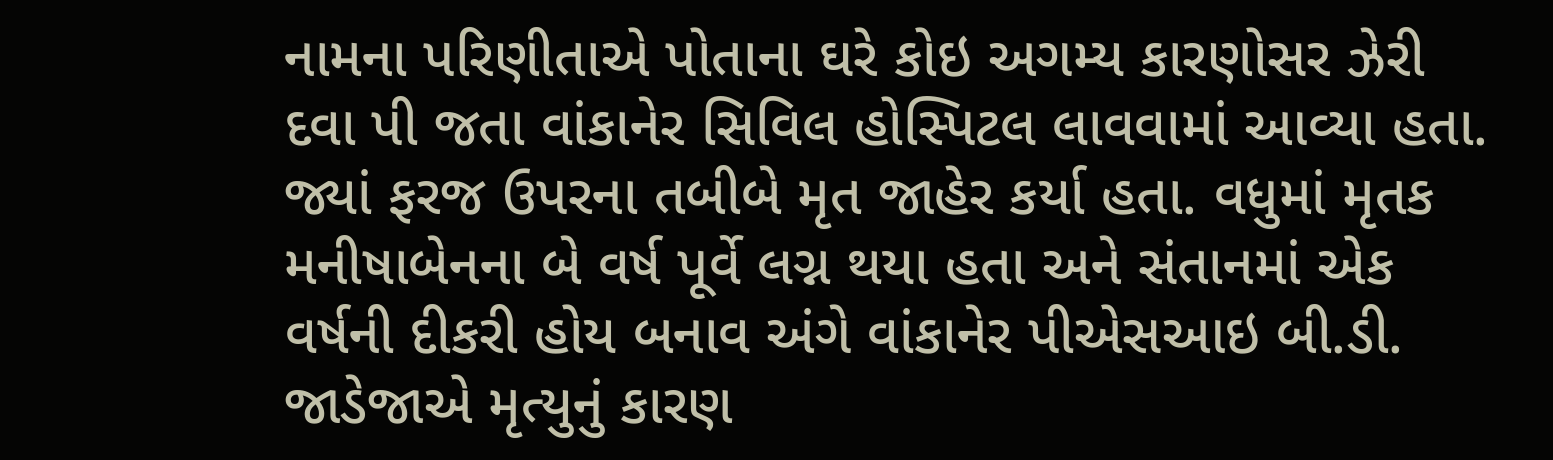નામના પરિણીતાએ પોતાના ઘરે કોઇ અગમ્ય કારણોસર ઝેરી દવા પી જતા વાંકાનેર સિવિલ હોસ્પિટલ લાવવામાં આવ્યા હતા. જ્યાં ફરજ ઉપરના તબીબે મૃત જાહેર કર્યા હતા. વધુમાં મૃતક મનીષાબેનના બે વર્ષ પૂર્વે લગ્ન થયા હતા અને સંતાનમાં એક વર્ષની દીકરી હોય બનાવ અંગે વાંકાનેર પીએસઆઇ બી.ડી. જાડેજાએ મૃત્યુનું કારણ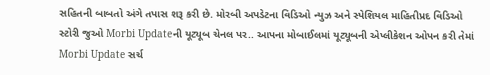સહિતની બાબતો અંગે તપાસ શરૂ કરી છે. મોરબી અપડેટના વિડિઓ ન્યુઝ અને સ્પેશિયલ માહિતીપ્રદ વિડિઓ સ્ટોરી જુઓ Morbi Updateની યૂટ્યૂબ ચેનલ પર.. આપના મોબાઈલમાં યૂટ્યૂબની એપ્લીકેશન ઓપન કરી તેમાં Morbi Update સર્ચ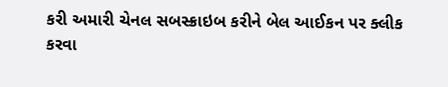કરી અમારી ચેનલ સબસ્ક્રાઇબ કરીને બેલ આઈકન પર ક્લીક કરવા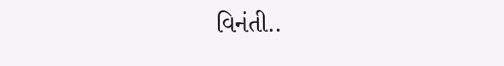વિનંતી..